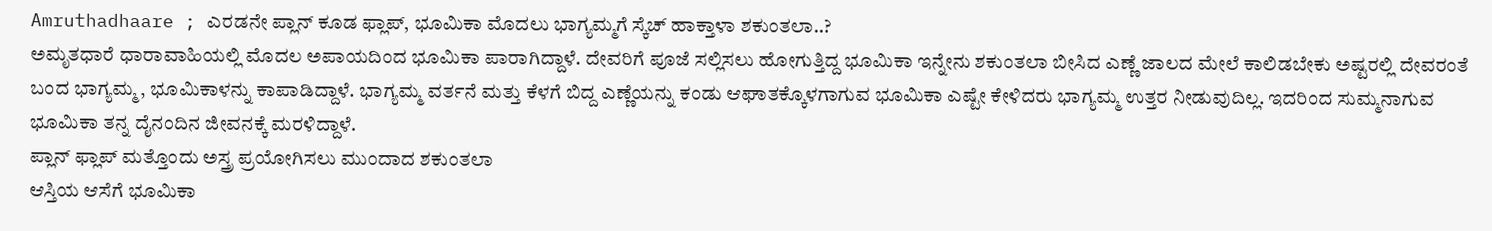Amruthadhaare ; ಎರಡನೇ ಪ್ಲಾನ್ ಕೂಡ ಫ್ಲಾಪ್, ಭೂಮಿಕಾ ಮೊದಲು ಭಾಗ್ಯಮ್ಮಗೆ ಸ್ಕೆಚ್ ಹಾಕ್ತಾಳಾ ಶಕುಂತಲಾ..?
ಅಮೃತಧಾರೆ ಧಾರಾವಾಹಿಯಲ್ಲಿ ಮೊದಲ ಅಪಾಯದಿಂದ ಭೂಮಿಕಾ ಪಾರಾಗಿದ್ದಾಳೆ. ದೇವರಿಗೆ ಪೂಜೆ ಸಲ್ಲಿಸಲು ಹೋಗುತ್ತಿದ್ದ ಭೂಮಿಕಾ ಇನ್ನೇನು ಶಕುಂತಲಾ ಬೀಸಿದ ಎಣ್ಣೆ ಜಾಲದ ಮೇಲೆ ಕಾಲಿಡಬೇಕು ಅಷ್ಟರಲ್ಲಿ ದೇವರಂತೆ ಬಂದ ಭಾಗ್ಯಮ್ಮ, ಭೂಮಿಕಾಳನ್ನು ಕಾಪಾಡಿದ್ದಾಳೆ. ಭಾಗ್ಯಮ್ಮ ವರ್ತನೆ ಮತ್ತು ಕೆಳಗೆ ಬಿದ್ದ ಎಣ್ಣೆಯನ್ನು ಕಂಡು ಆಘಾತಕ್ಕೊಳಗಾಗುವ ಭೂಮಿಕಾ ಎಷ್ಟೇ ಕೇಳಿದರು ಭಾಗ್ಯಮ್ಮ ಉತ್ತರ ನೀಡುವುದಿಲ್ಲ. ಇದರಿಂದ ಸುಮ್ಮನಾಗುವ ಭೂಮಿಕಾ ತನ್ನ ದೈನಂದಿನ ಜೀವನಕ್ಕೆ ಮರಳಿದ್ದಾಳೆ.
ಪ್ಲಾನ್ ಫ್ಲಾಪ್ ಮತ್ತೊಂದು ಅಸ್ತ್ರ ಪ್ರಯೋಗಿಸಲು ಮುಂದಾದ ಶಕುಂತಲಾ
ಆಸ್ತಿಯ ಆಸೆಗೆ ಭೂಮಿಕಾ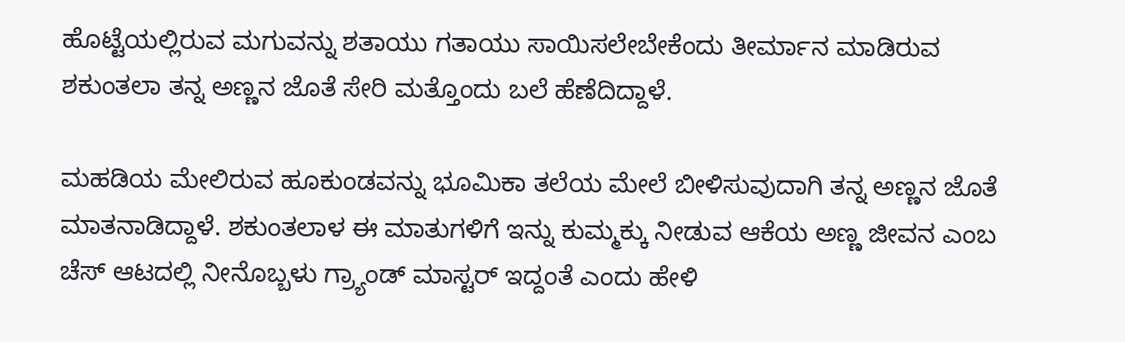ಹೊಟ್ಟೆಯಲ್ಲಿರುವ ಮಗುವನ್ನು ಶತಾಯು ಗತಾಯು ಸಾಯಿಸಲೇಬೇಕೆಂದು ತೀರ್ಮಾನ ಮಾಡಿರುವ ಶಕುಂತಲಾ ತನ್ನ ಅಣ್ಣನ ಜೊತೆ ಸೇರಿ ಮತ್ತೊಂದು ಬಲೆ ಹೆಣೆದಿದ್ದಾಳೆ.

ಮಹಡಿಯ ಮೇಲಿರುವ ಹೂಕುಂಡವನ್ನು ಭೂಮಿಕಾ ತಲೆಯ ಮೇಲೆ ಬೀಳಿಸುವುದಾಗಿ ತನ್ನ ಅಣ್ಣನ ಜೊತೆ ಮಾತನಾಡಿದ್ದಾಳೆ. ಶಕುಂತಲಾಳ ಈ ಮಾತುಗಳಿಗೆ ಇನ್ನು ಕುಮ್ಮಕ್ಕು ನೀಡುವ ಆಕೆಯ ಅಣ್ಣ ಜೀವನ ಎಂಬ ಚೆಸ್ ಆಟದಲ್ಲಿ ನೀನೊಬ್ಬಳು ಗ್ರ್ಯಾಂಡ್ ಮಾಸ್ಟರ್ ಇದ್ದಂತೆ ಎಂದು ಹೇಳಿ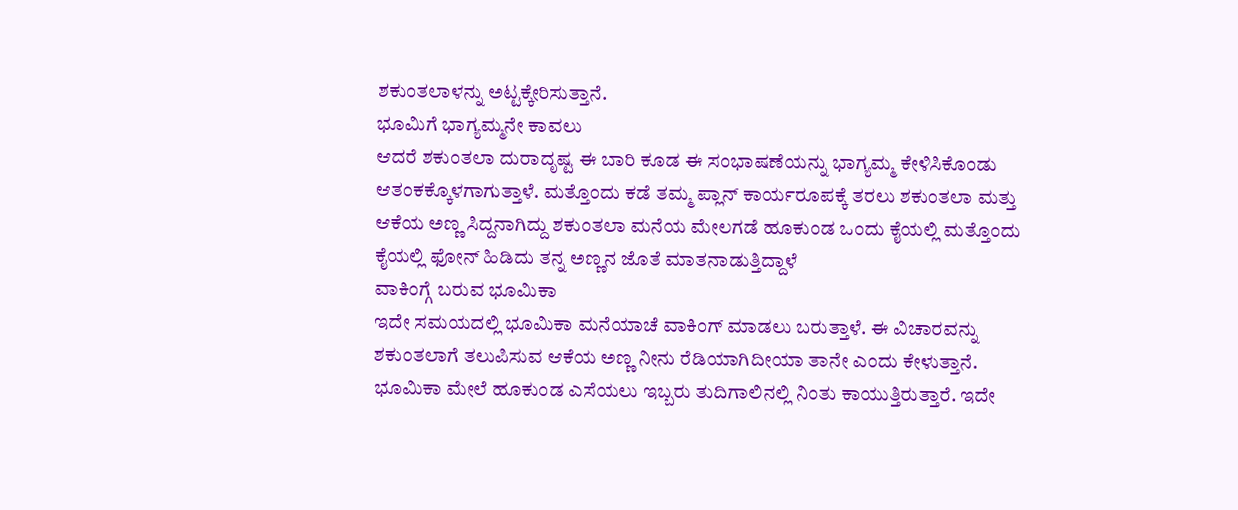ಶಕುಂತಲಾಳನ್ನು ಅಟ್ಟಕ್ಕೇರಿಸುತ್ತಾನೆ.
ಭೂಮಿಗೆ ಭಾಗ್ಯಮ್ಮನೇ ಕಾವಲು
ಆದರೆ ಶಕುಂತಲಾ ದುರಾದೃಷ್ಟ ಈ ಬಾರಿ ಕೂಡ ಈ ಸಂಭಾಷಣೆಯನ್ನು ಭಾಗ್ಯಮ್ಮ ಕೇಳಿಸಿಕೊಂಡು ಆತಂಕಕ್ಕೊಳಗಾಗುತ್ತಾಳೆ. ಮತ್ತೊಂದು ಕಡೆ ತಮ್ಮ ಪ್ಲಾನ್ ಕಾರ್ಯರೂಪಕ್ಕೆ ತರಲು ಶಕುಂತಲಾ ಮತ್ತು ಆಕೆಯ ಅಣ್ಣ ಸಿದ್ದನಾಗಿದ್ದು ಶಕುಂತಲಾ ಮನೆಯ ಮೇಲಗಡೆ ಹೂಕುಂಡ ಒಂದು ಕೈಯಲ್ಲಿ ಮತ್ತೊಂದು ಕೈಯಲ್ಲಿ ಫೋನ್ ಹಿಡಿದು ತನ್ನ ಅಣ್ಣನ ಜೊತೆ ಮಾತನಾಡುತ್ತಿದ್ದಾಳೆ
ವಾಕಿಂಗ್ಗೆ ಬರುವ ಭೂಮಿಕಾ
ಇದೇ ಸಮಯದಲ್ಲಿ ಭೂಮಿಕಾ ಮನೆಯಾಚೆ ವಾಕಿಂಗ್ ಮಾಡಲು ಬರುತ್ತಾಳೆ. ಈ ವಿಚಾರವನ್ನು ಶಕುಂತಲಾಗೆ ತಲುಪಿಸುವ ಆಕೆಯ ಅಣ್ಣ ನೀನು ರೆಡಿಯಾಗಿದೀಯಾ ತಾನೇ ಎಂದು ಕೇಳುತ್ತಾನೆ. ಭೂಮಿಕಾ ಮೇಲೆ ಹೂಕುಂಡ ಎಸೆಯಲು ಇಬ್ಬರು ತುದಿಗಾಲಿನಲ್ಲಿ ನಿಂತು ಕಾಯುತ್ತಿರುತ್ತಾರೆ. ಇದೇ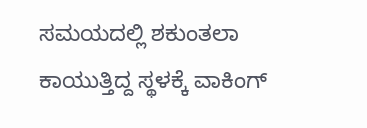ಸಮಯದಲ್ಲಿ ಶಕುಂತಲಾ ಕಾಯುತ್ತಿದ್ದ ಸ್ಥಳಕ್ಕೆ ವಾಕಿಂಗ್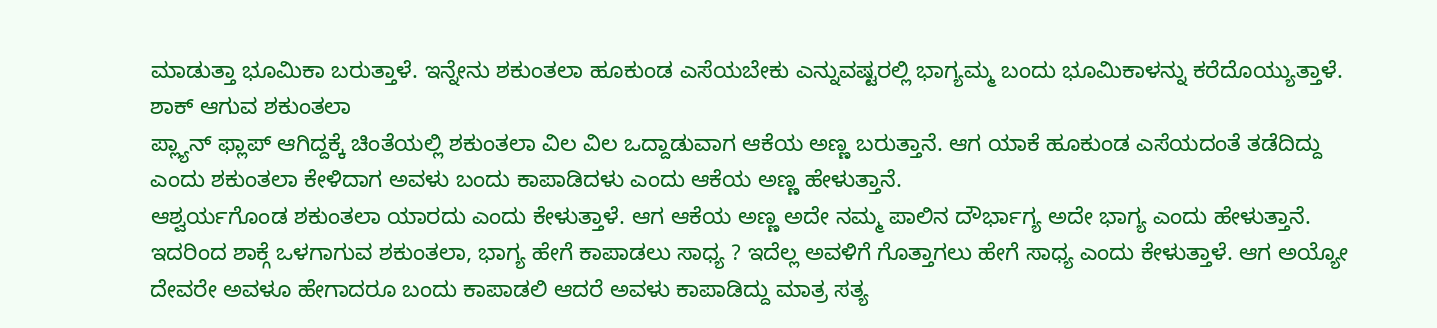ಮಾಡುತ್ತಾ ಭೂಮಿಕಾ ಬರುತ್ತಾಳೆ. ಇನ್ನೇನು ಶಕುಂತಲಾ ಹೂಕುಂಡ ಎಸೆಯಬೇಕು ಎನ್ನುವಷ್ಟರಲ್ಲಿ ಭಾಗ್ಯಮ್ಮ ಬಂದು ಭೂಮಿಕಾಳನ್ನು ಕರೆದೊಯ್ಯುತ್ತಾಳೆ.
ಶಾಕ್ ಆಗುವ ಶಕುಂತಲಾ
ಪ್ಲ್ಯಾನ್ ಫ್ಲಾಪ್ ಆಗಿದ್ದಕ್ಕೆ ಚಿಂತೆಯಲ್ಲಿ ಶಕುಂತಲಾ ವಿಲ ವಿಲ ಒದ್ದಾಡುವಾಗ ಆಕೆಯ ಅಣ್ಣ ಬರುತ್ತಾನೆ. ಆಗ ಯಾಕೆ ಹೂಕುಂಡ ಎಸೆಯದಂತೆ ತಡೆದಿದ್ದು ಎಂದು ಶಕುಂತಲಾ ಕೇಳಿದಾಗ ಅವಳು ಬಂದು ಕಾಪಾಡಿದಳು ಎಂದು ಆಕೆಯ ಅಣ್ಣ ಹೇಳುತ್ತಾನೆ.
ಆಶ್ವರ್ಯಗೊಂಡ ಶಕುಂತಲಾ ಯಾರದು ಎಂದು ಕೇಳುತ್ತಾಳೆ. ಆಗ ಆಕೆಯ ಅಣ್ಣ ಅದೇ ನಮ್ಮ ಪಾಲಿನ ದೌರ್ಭಾಗ್ಯ ಅದೇ ಭಾಗ್ಯ ಎಂದು ಹೇಳುತ್ತಾನೆ. ಇದರಿಂದ ಶಾಕ್ಗೆ ಒಳಗಾಗುವ ಶಕುಂತಲಾ, ಭಾಗ್ಯ ಹೇಗೆ ಕಾಪಾಡಲು ಸಾಧ್ಯ ? ಇದೆಲ್ಲ ಅವಳಿಗೆ ಗೊತ್ತಾಗಲು ಹೇಗೆ ಸಾಧ್ಯ ಎಂದು ಕೇಳುತ್ತಾಳೆ. ಆಗ ಅಯ್ಯೋ ದೇವರೇ ಅವಳೂ ಹೇಗಾದರೂ ಬಂದು ಕಾಪಾಡಲಿ ಆದರೆ ಅವಳು ಕಾಪಾಡಿದ್ದು ಮಾತ್ರ ಸತ್ಯ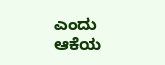ಎಂದು ಆಕೆಯ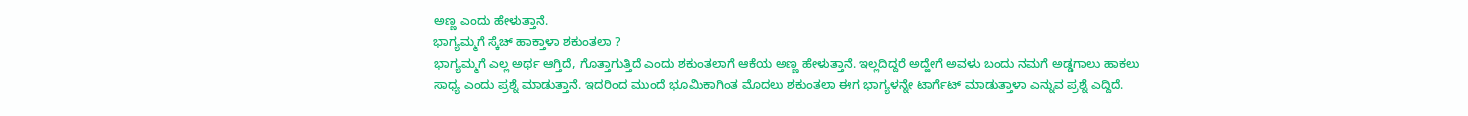ಅಣ್ಣ ಎಂದು ಹೇಳುತ್ತಾನೆ.
ಭಾಗ್ಯಮ್ಮಗೆ ಸ್ಕೆಚ್ ಹಾಕ್ತಾಳಾ ಶಕುಂತಲಾ ?
ಭಾಗ್ಯಮ್ಮಗೆ ಎಲ್ಲ ಅರ್ಥ ಆಗ್ತಿದೆ, ಗೊತ್ತಾಗುತ್ತಿದೆ ಎಂದು ಶಕುಂತಲಾಗೆ ಆಕೆಯ ಅಣ್ಣ ಹೇಳುತ್ತಾನೆ. ಇಲ್ಲದಿದ್ದರೆ ಅದ್ಹೇಗೆ ಅವಳು ಬಂದು ನಮಗೆ ಅಡ್ಡಗಾಲು ಹಾಕಲು ಸಾಧ್ಯ ಎಂದು ಪ್ರಶ್ನೆ ಮಾಡುತ್ತಾನೆ. ಇದರಿಂದ ಮುಂದೆ ಭೂಮಿಕಾಗಿಂತ ಮೊದಲು ಶಕುಂತಲಾ ಈಗ ಭಾಗ್ಯಳನ್ನೇ ಟಾರ್ಗೆಟ್ ಮಾಡುತ್ತಾಳಾ ಎನ್ನುವ ಪ್ರಶ್ನೆ ಎದ್ದಿದೆ.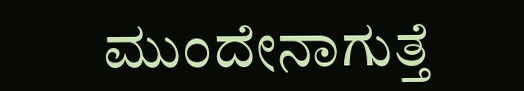ಮುಂದೇನಾಗುತ್ತೆ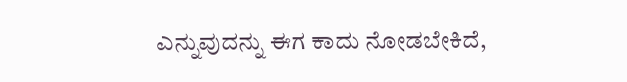ಎನ್ನುವುದನ್ನು ಈಗ ಕಾದು ನೋಡಬೇಕಿದೆ,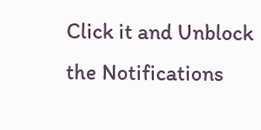Click it and Unblock the Notifications